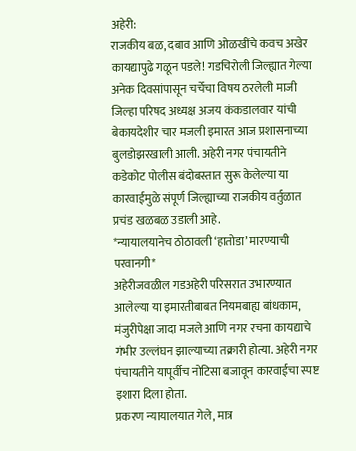अहेरी:
राजकीय बळ, दबाव आणि ओळखींचे कवच अखेर कायद्यापुढे गळून पडले! गडचिरोली जिल्ह्यात गेल्या अनेक दिवसांपासून चर्चेचा विषय ठरलेली माजी जिल्हा परिषद अध्यक्ष अजय कंकडालवार यांची बेकायदेशीर चार मजली इमारत आज प्रशासनाच्या बुलडोझरखाली आली. अहेरी नगर पंचायतीने कडेकोट पोलीस बंदोबस्तात सुरू केलेल्या या कारवाईमुळे संपूर्ण जिल्ह्याच्या राजकीय वर्तुळात प्रचंड खळबळ उडाली आहे.
*न्यायालयानेच ठोठावली ‘हातोडा’ मारण्याची परवानगी*
अहेरीजवळील गडअहेरी परिसरात उभारण्यात आलेल्या या इमारतीबाबत नियमबाह्य बांधकाम, मंजुरीपेक्षा जादा मजले आणि नगर रचना कायद्याचे गंभीर उल्लंघन झाल्याच्या तक्रारी होत्या. अहेरी नगर पंचायतीने यापूर्वीच नोटिसा बजावून कारवाईचा स्पष्ट इशारा दिला होता.
प्रकरण न्यायालयात गेले, मात्र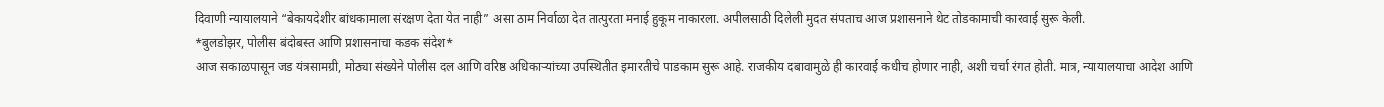दिवाणी न्यायालयाने “बेकायदेशीर बांधकामाला संरक्षण देता येत नाही” असा ठाम निर्वाळा देत तात्पुरता मनाई हुकूम नाकारला. अपीलसाठी दिलेली मुदत संपताच आज प्रशासनाने थेट तोडकामाची कारवाई सुरू केली.
*बुलडोझर, पोलीस बंदोबस्त आणि प्रशासनाचा कडक संदेश*
आज सकाळपासून जड यंत्रसामग्री, मोठ्या संख्येने पोलीस दल आणि वरिष्ठ अधिकाऱ्यांच्या उपस्थितीत इमारतीचे पाडकाम सुरू आहे. राजकीय दबावामुळे ही कारवाई कधीच होणार नाही, अशी चर्चा रंगत होती. मात्र, न्यायालयाचा आदेश आणि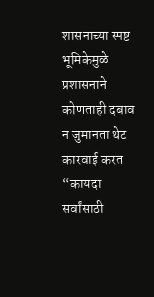शासनाच्या स्पष्ट भूमिकेमुळे प्रशासनाने कोणताही दबाव न जुमानता थेट कारवाई करत “कायदा सर्वांसाठी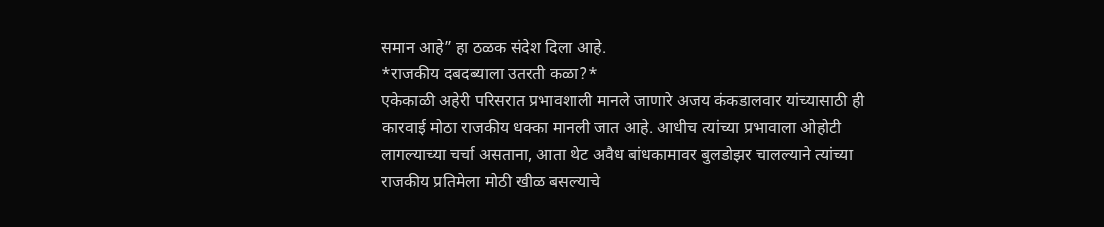समान आहे” हा ठळक संदेश दिला आहे.
*राजकीय दबदब्याला उतरती कळा?*
एकेकाळी अहेरी परिसरात प्रभावशाली मानले जाणारे अजय कंकडालवार यांच्यासाठी ही कारवाई मोठा राजकीय धक्का मानली जात आहे. आधीच त्यांच्या प्रभावाला ओहोटी लागल्याच्या चर्चा असताना, आता थेट अवैध बांधकामावर बुलडोझर चालल्याने त्यांच्या राजकीय प्रतिमेला मोठी खीळ बसल्याचे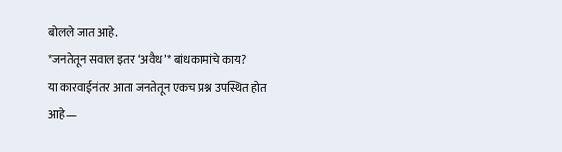बोलले जात आहे.
*जनतेतून सवाल इतर ‘अवैध’* बांधकामांचे काय?
या कारवाईनंतर आता जनतेतून एकच प्रश्न उपस्थित होत आहे—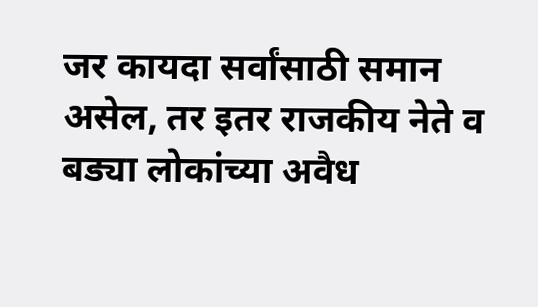जर कायदा सर्वांसाठी समान असेल, तर इतर राजकीय नेते व बड्या लोकांच्या अवैध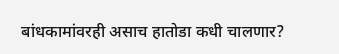बांधकामांवरही असाच हातोडा कधी चालणार?